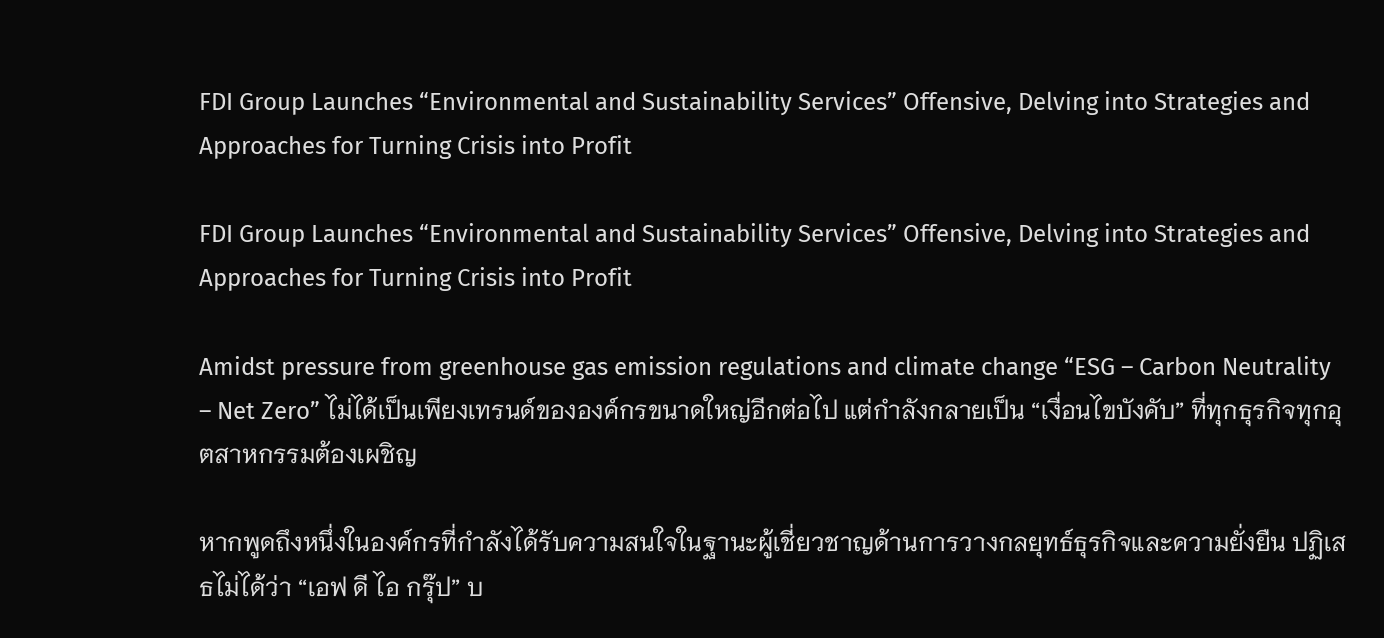FDI Group Launches “Environmental and Sustainability Services” Offensive, Delving into Strategies and Approaches for Turning Crisis into Profit

FDI Group Launches “Environmental and Sustainability Services” Offensive, Delving into Strategies and Approaches for Turning Crisis into Profit

Amidst pressure from greenhouse gas emission regulations and climate change “ESG – Carbon Neutrality – Net Zero” ไม่ได้เป็นเพียงเทรนด์ขององค์กรขนาดใหญ่อีกต่อไป แต่กำลังกลายเป็น “เงื่อนไขบังคับ” ที่ทุกธุรกิจทุกอุตสาหกรรมต้องเผชิญ

หากพูดถึงหนึ่งในองค์กรที่กำลังได้รับความสนใจในฐานะผู้เชี่ยวชาญด้านการวางกลยุทธ์ธุรกิจและความยั่งยืน ปฏิเสธไม่ได้ว่า “เอฟ ดี ไอ กรุ๊ป” บ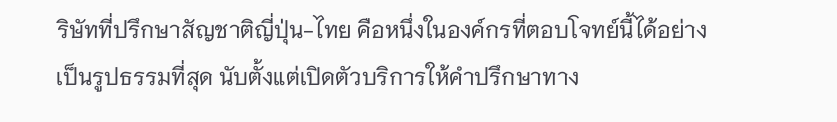ริษัทที่ปรึกษาสัญชาติญี่ปุ่น-ไทย คือหนึ่งในองค์กรที่ตอบโจทย์นี้ได้อย่างเป็นรูปธรรมที่สุด นับตั้งแต่เปิดตัวบริการให้คำปรึกษาทาง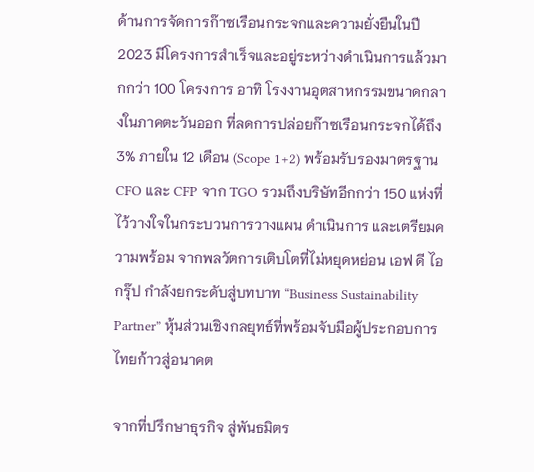ด้านการจัดการก๊าซเรือนกระจกและความยั่งยืนในปี 2023 มีโครงการสำเร็จและอยู่ระหว่างดำเนินการแล้วมากกว่า 100 โครงการ อาทิ โรงงานอุตสาหกรรมขนาดกลางในภาคตะวันออก ที่ลดการปล่อยก๊าซเรือนกระจกได้ถึง 3% ภายใน 12 เดือน (Scope 1+2) พร้อมรับรองมาตรฐาน CFO และ CFP จาก TGO รวมถึงบริษัทอีกกว่า 150 แห่งที่ไว้วางใจในกระบวนการวางแผน ดำเนินการ และเตรียมความพร้อม จากพลวัตการเติบโตที่ไม่หยุดหย่อน เอฟ ดี ไอ กรุ๊ป กำลังยกระดับสู่บทบาท “Business Sustainability Partner” หุ้นส่วนเชิงกลยุทธ์ที่พร้อมจับมือผู้ประกอบการไทยก้าวสู่อนาคต

จากที่ปรึกษาธุรกิจ สู่พันธมิตร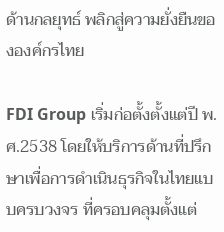ด้านกลยุทธ์ พลิกสู่ความยั่งยืนขององค์กรไทย

FDI Group เริ่มก่อตั้งตั้งแต่ปี พ.ศ.2538 โดยให้บริการด้านที่ปรึกษาเพื่อการดำเนินธุรกิจในไทยแบบครบวงจร ที่ครอบคลุมตั้งแต่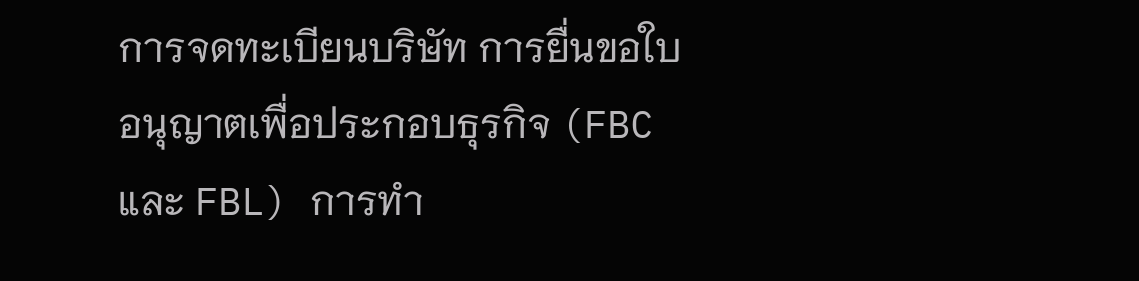การจดทะเบียนบริษัท การยื่นขอใบอนุญาตเพื่อประกอบธุรกิจ (FBC และ FBL) การทำ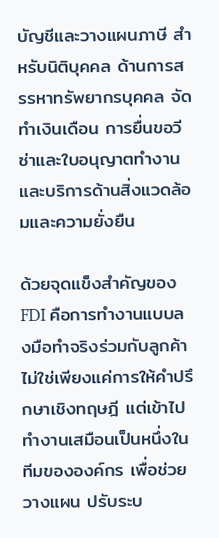บัญชีและวางแผนภาษี สำหรับนิติบุคคล ด้านการสรรหาทรัพยากรบุคคล จัดทำเงินเดือน การยื่นขอวีซ่าและใบอนุญาตทำงาน และบริการด้านสิ่งแวดล้อมและความยั่งยืน

ด้วยจุดแข็งสำคัญของ FDI คือการทำงานแบบลงมือทำจริงร่วมกับลูกค้า ไม่ใช่เพียงแค่การให้คำปรึกษาเชิงทฤษฎี แต่เข้าไปทำงานเสมือนเป็นหนึ่งในทีมขององค์กร เพื่อช่วยวางแผน ปรับระบ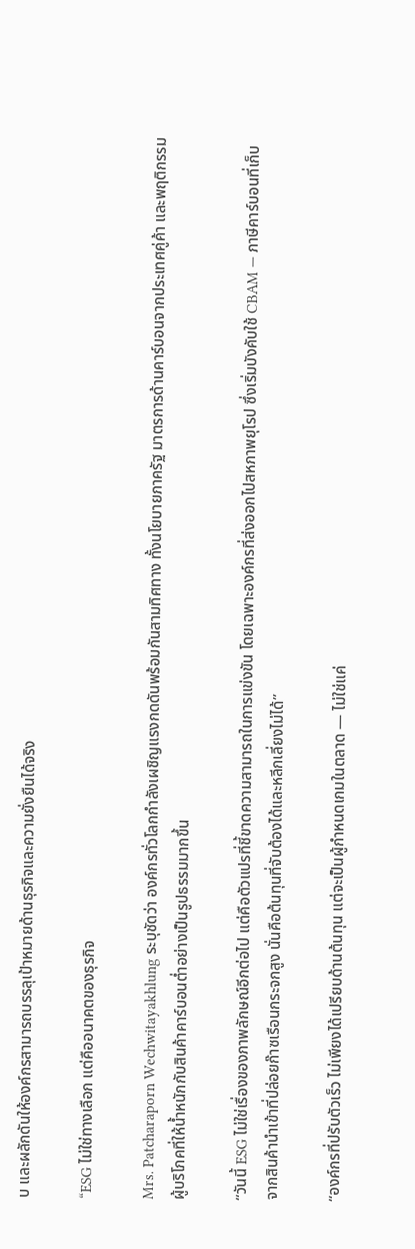บ และผลักดันให้องค์กรสามารถบรรลุเป้าหมายด้านธุรกิจและความยั่งยืนได้จริง

“ESG ไม่ใช่ทางเลือก แต่คืออนาคตของธุรกิจ

Mrs. Patcharaporn Wechwitayakhlung ระบุชัดว่า องค์กรทั่วโลกกำลังเผชิญแรงกดดันพร้อมกันสามทิศทาง ทั้งนโยบายภาครัฐ มาตรการด้านคาร์บอนจากประเทศคู่ค้า และพฤติกรรมผู้บริโภคที่ให้น้ำหนักกับสินค้าคาร์บอนต่ำอย่างเป็นรูปธรรมมากขึ้น

“วันนี้ ESG ไม่ใช่เรื่องของภาพลักษณ์อีกต่อไป แต่คือตัวแปรที่ชี้ขาดความสามารถในการแข่งขัน โดยเฉพาะองค์กรที่ส่งออกไปสหภาพยุโรป ซึ่งเริ่มบังคับใช้ CBAM — ภาษีคาร์บอนที่เก็บจากสินค้านำเข้าที่ปล่อยก๊าซเรือนกระจกสูง นั่นคือต้นทุนที่จับต้องได้และหลีกเลี่ยงไม่ได้”

“องค์กรที่ปรับตัวเร็ว ไม่เพียงได้เปรียบด้านต้นทุน แต่จะเป็นผู้กำหนดเกมในตลาด — ไม่ใช่แค่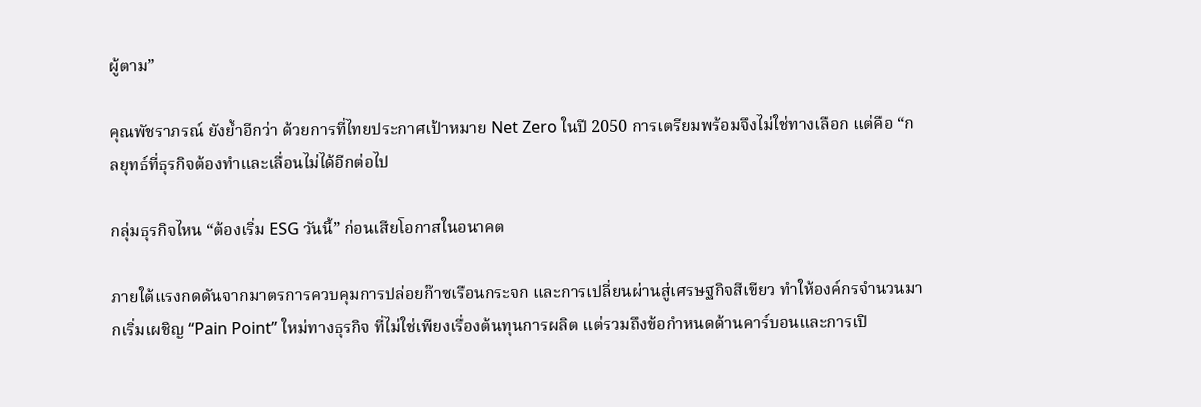ผู้ตาม”

คุณพัชราภรณ์ ยังย้ำอีกว่า ด้วยการที่ไทยประกาศเป้าหมาย Net Zero ในปี 2050 การเตรียมพร้อมจึงไม่ใช่ทางเลือก แต่คือ “กลยุทธ์ที่ธุรกิจต้องทำและเลื่อนไม่ได้อีกต่อไป

กลุ่มธุรกิจไหน “ต้องเริ่ม ESG วันนี้” ก่อนเสียโอกาสในอนาคต

ภายใต้แรงกดดันจากมาตรการควบคุมการปล่อยก๊าซเรือนกระจก และการเปลี่ยนผ่านสู่เศรษฐกิจสีเขียว ทำให้องค์กรจำนวนมากเริ่มเผชิญ “Pain Point” ใหม่ทางธุรกิจ ที่ไม่ใช่เพียงเรื่องต้นทุนการผลิต แต่รวมถึงข้อกำหนดด้านคาร์บอนและการเปิ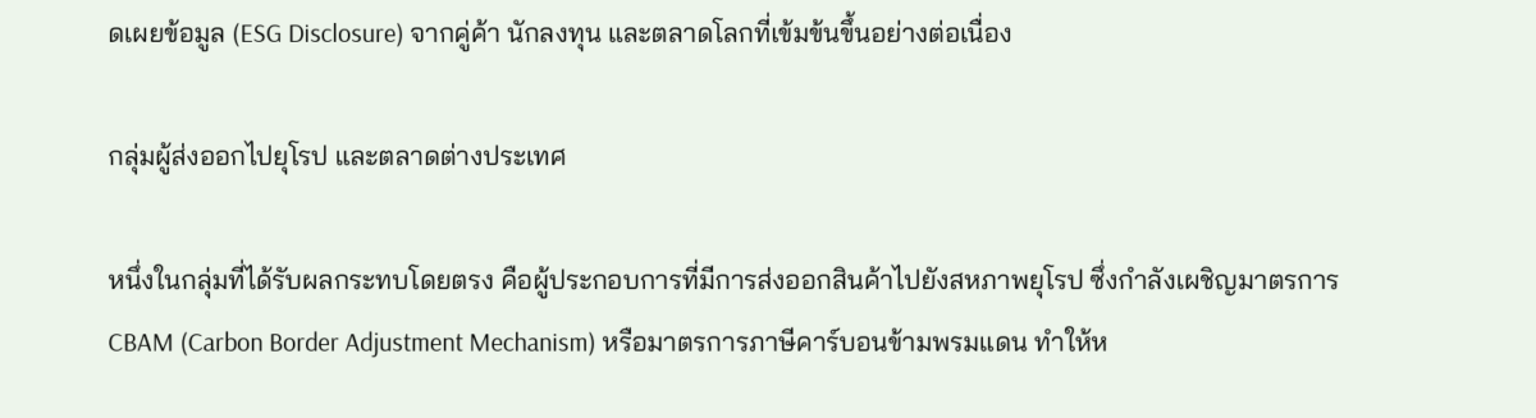ดเผยข้อมูล (ESG Disclosure) จากคู่ค้า นักลงทุน และตลาดโลกที่เข้มข้นขึ้นอย่างต่อเนื่อง

กลุ่มผู้ส่งออกไปยุโรป และตลาดต่างประเทศ

หนึ่งในกลุ่มที่ได้รับผลกระทบโดยตรง คือผู้ประกอบการที่มีการส่งออกสินค้าไปยังสหภาพยุโรป ซึ่งกำลังเผชิญมาตรการ CBAM (Carbon Border Adjustment Mechanism) หรือมาตรการภาษีคาร์บอนข้ามพรมแดน ทำให้ห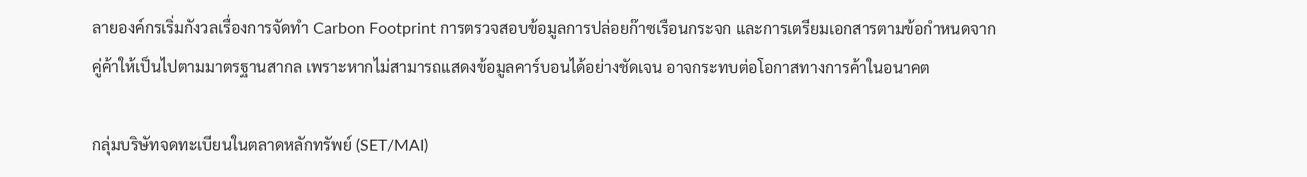ลายองค์กรเริ่มกังวลเรื่องการจัดทำ Carbon Footprint การตรวจสอบข้อมูลการปล่อยก๊าซเรือนกระจก และการเตรียมเอกสารตามข้อกำหนดจากคู่ค้าให้เป็นไปตามมาตรฐานสากล เพราะหากไม่สามารถแสดงข้อมูลคาร์บอนได้อย่างชัดเจน อาจกระทบต่อโอกาสทางการค้าในอนาคต

กลุ่มบริษัทจดทะเบียนในตลาดหลักทรัพย์ (SET/MAI)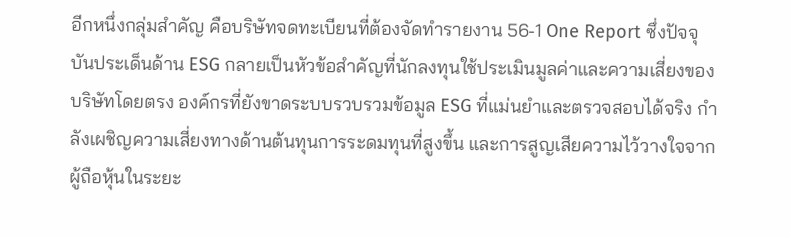อีกหนึ่งกลุ่มสำคัญ คือบริษัทจดทะเบียนที่ต้องจัดทำรายงาน 56-1 One Report ซึ่งปัจจุบันประเด็นด้าน ESG กลายเป็นหัวข้อสำคัญที่นักลงทุนใช้ประเมินมูลค่าและความเสี่ยงของบริษัทโดยตรง องค์กรที่ยังขาดระบบรวบรวมข้อมูล ESG ที่แม่นยำและตรวจสอบได้จริง กำลังเผชิญความเสี่ยงทางด้านต้นทุนการระดมทุนที่สูงขึ้น และการสูญเสียความไว้วางใจจากผู้ถือหุ้นในระยะ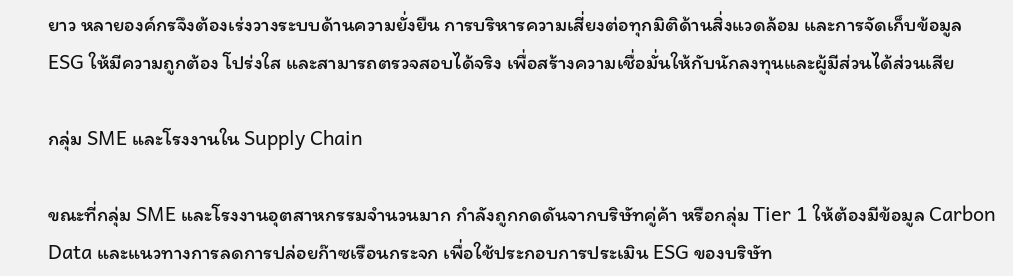ยาว หลายองค์กรจึงต้องเร่งวางระบบด้านความยั่งยืน การบริหารความเสี่ยงต่อทุกมิติด้านสิ่งแวดล้อม และการจัดเก็บข้อมูล ESG ให้มีความถูกต้อง โปร่งใส และสามารถตรวจสอบได้จริง เพื่อสร้างความเชื่อมั่นให้กับนักลงทุนและผู้มีส่วนได้ส่วนเสีย

กลุ่ม SME และโรงงานใน Supply Chain

ขณะที่กลุ่ม SME และโรงงานอุตสาหกรรมจำนวนมาก กำลังถูกกดดันจากบริษัทคู่ค้า หรือกลุ่ม Tier 1 ให้ต้องมีข้อมูล Carbon Data และแนวทางการลดการปล่อยก๊าซเรือนกระจก เพื่อใช้ประกอบการประเมิน ESG ของบริษัท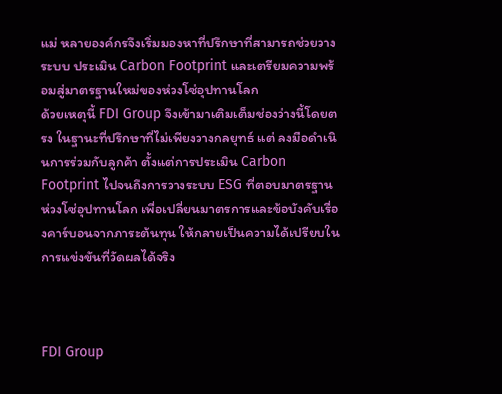แม่ หลายองค์กรจึงเริ่มมองหาที่ปรึกษาที่สามารถช่วยวางระบบ ประเมิน Carbon Footprint และเตรียมความพร้อมสู่มาตรฐานใหม่ของห่วงโซ่อุปทานโลก
ด้วยเหตุนี้ FDI Group จึงเข้ามาเติมเต็มช่องว่างนี้โดยตรง ในฐานะที่ปรึกษาที่ไม่เพียงวางกลยุทธ์ แต่ ลงมือดำเนินการร่วมกับลูกค้า ตั้งแต่การประเมิน Carbon Footprint ไปจนถึงการวางระบบ ESG ที่ตอบมาตรฐานห่วงโซ่อุปทานโลก เพื่อเปลี่ยนมาตรการและข้อบังคับเรื่องคาร์บอนจากภาระต้นทุน ให้กลายเป็นความได้เปรียบในการแข่งขันที่วัดผลได้จริง



FDI Group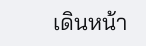เดินหน้า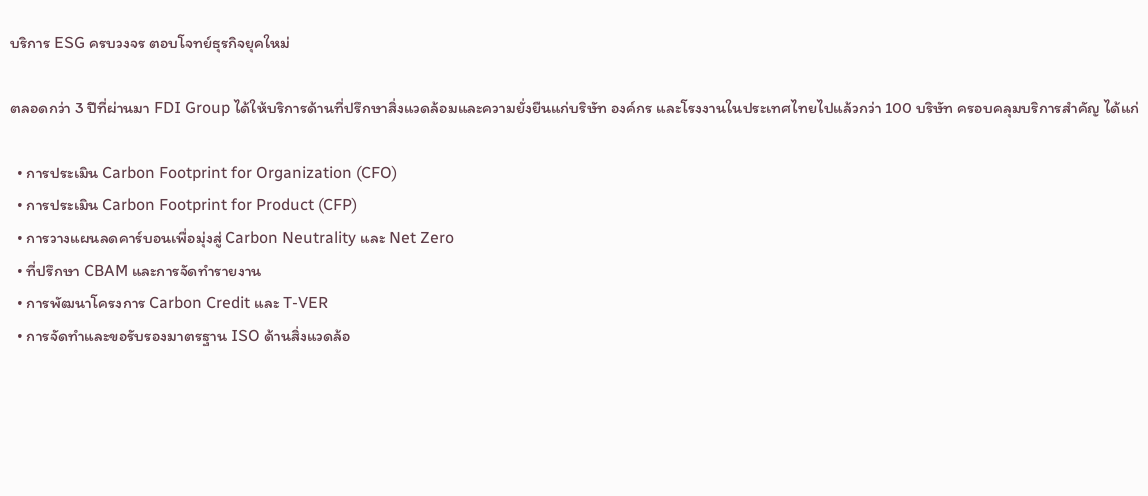บริการ ESG ครบวงจร ตอบโจทย์ธุรกิจยุคใหม่

ตลอดกว่า 3 ปีที่ผ่านมา FDI Group ได้ให้บริการด้านที่ปรึกษาสิ่งแวดล้อมและความยั่งยืนแก่บริษัท องค์กร และโรงงานในประเทศไทยไปแล้วกว่า 100 บริษัท ครอบคลุมบริการสำคัญ ได้แก่

  • การประเมิน Carbon Footprint for Organization (CFO)
  • การประเมิน Carbon Footprint for Product (CFP)
  • การวางแผนลดคาร์บอนเพื่อมุ่งสู่ Carbon Neutrality และ Net Zero
  • ที่ปรึกษา CBAM และการจัดทำรายงาน
  • การพัฒนาโครงการ Carbon Credit และ T-VER
  • การจัดทำและขอรับรองมาตรฐาน ISO ด้านสิ่งแวดล้อ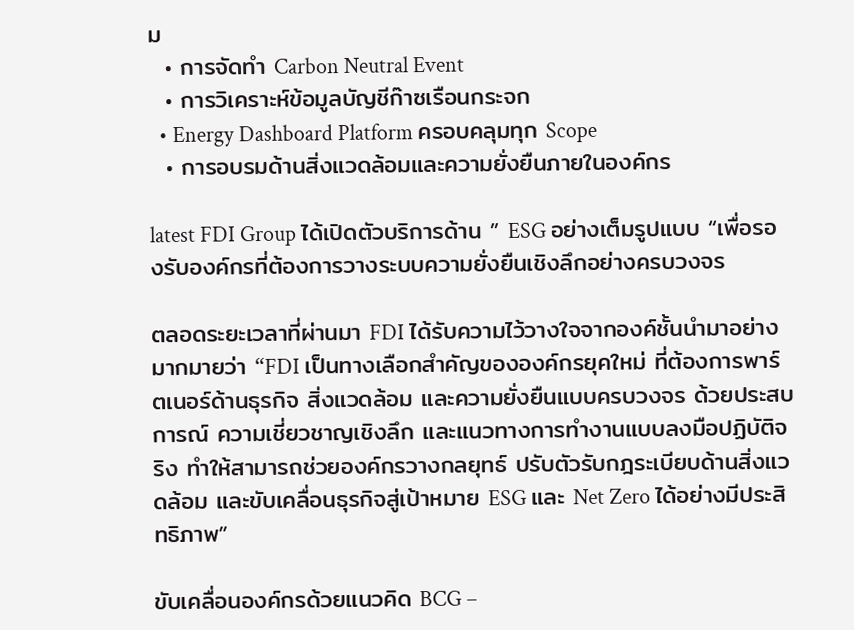ม
  • การจัดทำ Carbon Neutral Event
  • การวิเคราะห์ข้อมูลบัญชีก๊าซเรือนกระจก
  • Energy Dashboard Platform ครอบคลุมทุก Scope
  • การอบรมด้านสิ่งแวดล้อมและความยั่งยืนภายในองค์กร

latest FDI Group ได้เปิดตัวบริการด้าน ” ESG อย่างเต็มรูปแบบ “เพื่อรองรับองค์กรที่ต้องการวางระบบความยั่งยืนเชิงลึกอย่างครบวงจร

ตลอดระยะเวลาที่ผ่านมา FDI ได้รับความไว้วางใจจากองค์ชั้นนำมาอย่างมากมายว่า “FDI เป็นทางเลือกสำคัญขององค์กรยุคใหม่ ที่ต้องการพาร์ตเนอร์ด้านธุรกิจ สิ่งแวดล้อม และความยั่งยืนแบบครบวงจร ด้วยประสบการณ์ ความเชี่ยวชาญเชิงลึก และแนวทางการทำงานแบบลงมือปฏิบัติจริง ทำให้สามารถช่วยองค์กรวางกลยุทธ์ ปรับตัวรับกฎระเบียบด้านสิ่งแวดล้อม และขับเคลื่อนธุรกิจสู่เป้าหมาย ESG และ Net Zero ได้อย่างมีประสิทธิภาพ”

ขับเคลื่อนองค์กรด้วยแนวคิด BCG –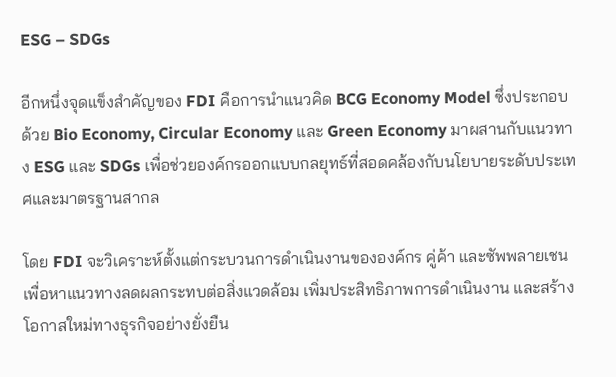ESG – SDGs

อีกหนึ่งจุดแข็งสำคัญของ FDI คือการนำแนวคิด BCG Economy Model ซึ่งประกอบด้วย Bio Economy, Circular Economy และ Green Economy มาผสานกับแนวทาง ESG และ SDGs เพื่อช่วยองค์กรออกแบบกลยุทธ์ที่สอดคล้องกับนโยบายระดับประเทศและมาตรฐานสากล

โดย FDI จะวิเคราะห์ตั้งแต่กระบวนการดำเนินงานขององค์กร คู่ค้า และซัพพลายเชน เพื่อหาแนวทางลดผลกระทบต่อสิ่งแวดล้อม เพิ่มประสิทธิภาพการดำเนินงาน และสร้างโอกาสใหม่ทางธุรกิจอย่างยั่งยืน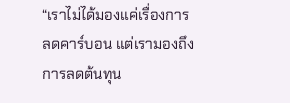“เราไม่ได้มองแค่เรื่องการลดคาร์บอน แต่เรามองถึงการลดต้นทุน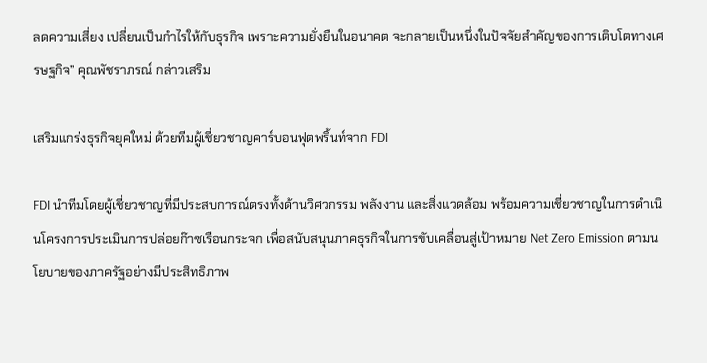ลดความเสี่ยง เปลี่ยนเป็นกำไรให้กับธุรกิจ เพราะความยั่งยืนในอนาคต จะกลายเป็นหนึ่งในปัจจัยสำคัญของการเติบโตทางเศรษฐกิจ” คุณพัชราภรณ์ กล่าวเสริม

เสริมแกร่งธุรกิจยุคใหม่ ด้วยทีมผู้เชี่ยวชาญคาร์บอนฟุตพริ้นท์จาก FDI

FDI นำทีมโดยผู้เชี่ยวชาญที่มีประสบการณ์ตรงทั้งด้านวิศวกรรม พลังงาน และสิ่งแวดล้อม พร้อมความเชี่ยวชาญในการดำเนินโครงการประเมินการปล่อยก๊าซเรือนกระจก เพื่อสนับสนุนภาคธุรกิจในการขับเคลื่อนสู่เป้าหมาย Net Zero Emission ตามนโยบายของภาครัฐอย่างมีประสิทธิภาพ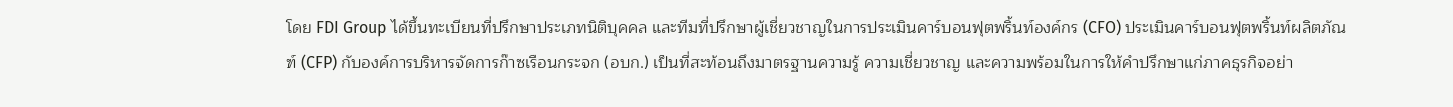โดย FDI Group ได้ขึ้นทะเบียนที่ปรึกษาประเภทนิติบุคคล และทีมที่ปรึกษาผู้เชี่ยวชาญในการประเมินคาร์บอนฟุตพริ้นท์องค์กร (CFO) ประเมินคาร์บอนฟุตพริ้นท์ผลิตภัณฑ์ (CFP) กับองค์การบริหารจัดการก๊าซเรือนกระจก (อบก.) เป็นที่สะท้อนถึงมาตรฐานความรู้ ความเชี่ยวชาญ และความพร้อมในการให้คำปรึกษาแก่ภาคธุรกิจอย่า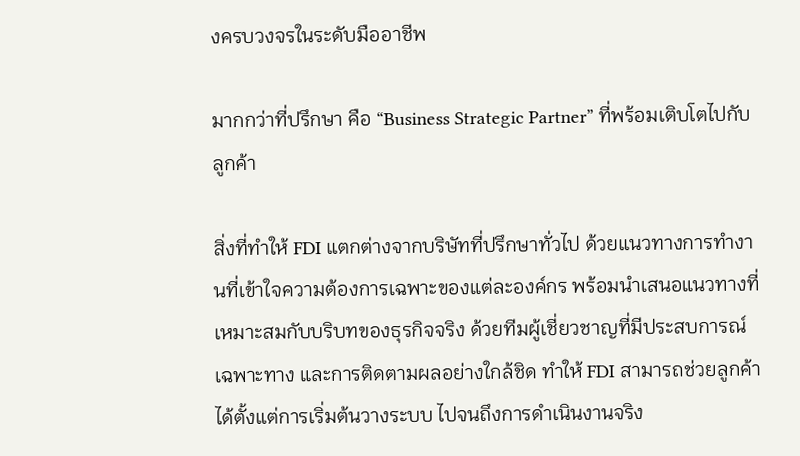งครบวงจรในระดับมืออาชีพ

มากกว่าที่ปรึกษา คือ “Business Strategic Partner” ที่พร้อมเติบโตไปกับลูกค้า

สิ่งที่ทำให้ FDI แตกต่างจากบริษัทที่ปรึกษาทั่วไป ด้วยแนวทางการทำงานที่เข้าใจความต้องการเฉพาะของแต่ละองค์กร พร้อมนำเสนอแนวทางที่เหมาะสมกับบริบทของธุรกิจจริง ด้วยทีมผู้เชี่ยวชาญที่มีประสบการณ์เฉพาะทาง และการติดตามผลอย่างใกล้ชิด ทำให้ FDI สามารถช่วยลูกค้าได้ตั้งแต่การเริ่มต้นวางระบบ ไปจนถึงการดำเนินงานจริง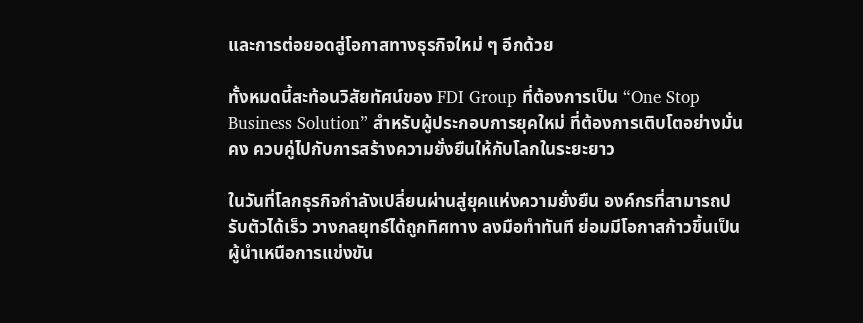และการต่อยอดสู่โอกาสทางธุรกิจใหม่ ๆ อีกด้วย

ทั้งหมดนี้สะท้อนวิสัยทัศน์ของ FDI Group ที่ต้องการเป็น “One Stop Business Solution” สำหรับผู้ประกอบการยุคใหม่ ที่ต้องการเติบโตอย่างมั่นคง ควบคู่ไปกับการสร้างความยั่งยืนให้กับโลกในระยะยาว

ในวันที่โลกธุรกิจกำลังเปลี่ยนผ่านสู่ยุคแห่งความยั่งยืน องค์กรที่สามารถปรับตัวได้เร็ว วางกลยุทธ์ได้ถูกทิศทาง ลงมือทำทันที ย่อมมีโอกาสก้าวขึ้นเป็นผู้นำเหนือการแข่งขัน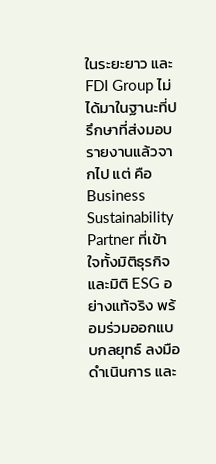ในระยะยาว และ FDI Group ไม่ได้มาในฐานะที่ปรึกษาที่ส่งมอบรายงานแล้วจากไป แต่ คือ Business Sustainability Partner ที่เข้าใจทั้งมิติธุรกิจและมิติ ESG อย่างแท้จริง พร้อมร่วมออกแบบกลยุทธ์ ลงมือดำเนินการ และ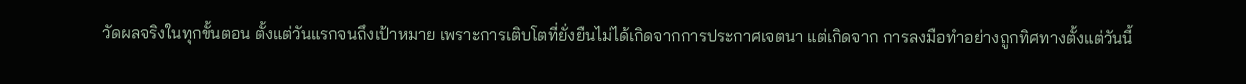วัดผลจริงในทุกขั้นตอน ตั้งแต่วันแรกจนถึงเป้าหมาย เพราะการเติบโตที่ยั่งยืนไม่ได้เกิดจากการประกาศเจตนา แต่เกิดจาก การลงมือทำอย่างถูกทิศทางตั้งแต่วันนี้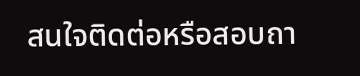สนใจติดต่อหรือสอบถา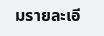มรายละเอี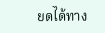ยดได้ทาง